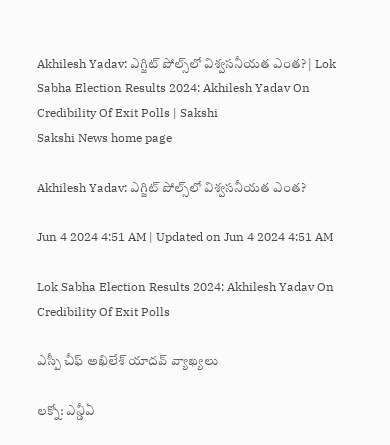Akhilesh Yadav: ఎగ్జిట్‌ పోల్స్‌లో విశ్వసనీయత ఎంత? | Lok Sabha Election Results 2024: Akhilesh Yadav On Credibility Of Exit Polls | Sakshi
Sakshi News home page

Akhilesh Yadav: ఎగ్జిట్‌ పోల్స్‌లో విశ్వసనీయత ఎంత?

Jun 4 2024 4:51 AM | Updated on Jun 4 2024 4:51 AM

Lok Sabha Election Results 2024: Akhilesh Yadav On Credibility Of Exit Polls

ఎస్పీ చీఫ్‌ అఖిలేశ్‌ యాదవ్‌ వ్యాఖ్యలు

లక్నో: ఎన్డీఏ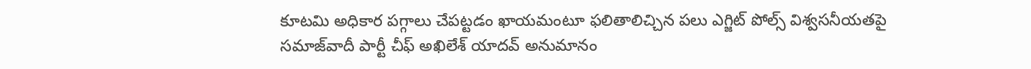కూటమి అధికార పగ్గాలు చేపట్టడం ఖాయమంటూ ఫలితాలిచ్చిన పలు ఎగ్జిట్‌ పోల్స్‌ విశ్వసనీయతపై సమాజ్‌వాదీ పార్టీ చీఫ్‌ అఖిలేశ్‌ యాదవ్‌ అనుమానం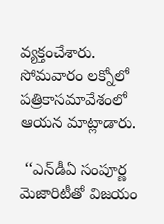వ్యక్తంచేశారు. సోమవారం లక్నోలో పత్రికాసమావేశంలో ఆయన మాట్లాడారు.

 ‘‘ఎన్‌డీఏ సంపూర్ణ మెజారిటీతో విజయం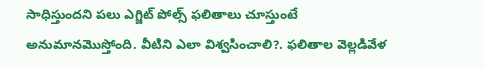సాధిస్తుందని పలు ఎగ్జిట్‌ పోల్స్‌ ఫలితాలు చూస్తుంటే అనుమానమొస్తోంది. వీటిని ఎలా విశ్వసించాలి?. ఫలితాల వెల్లడివేళ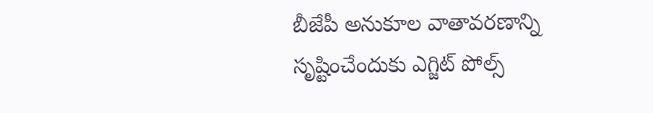బీజేపీ అనుకూల వాతావరణాన్ని సృష్టించేందుకు ఎగ్జిట్‌ పోల్స్‌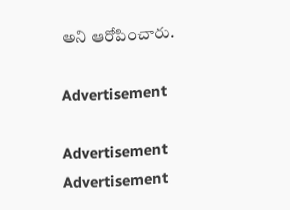అని ఆరోపించారు.

Advertisement

Advertisement
Advertisement